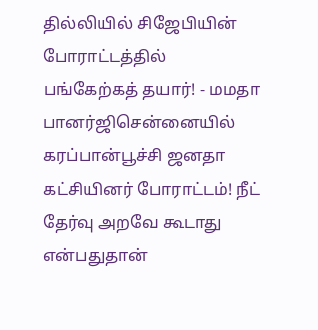தில்லியில் சிஜேபியின் போராட்டத்தில் பங்கேற்கத் தயார்! - மமதா பானர்ஜிசென்னையில் கரப்பான்பூச்சி ஜனதா கட்சியினர் போராட்டம்! நீட் தேர்வு அறவே கூடாது என்பதுதான்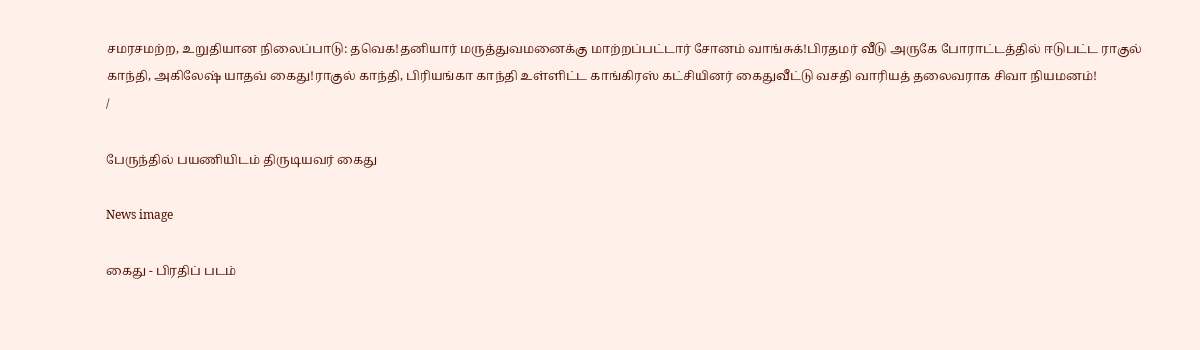சமரசமற்ற, உறுதியான நிலைப்பாடு: தவெக!தனியார் மருத்துவமனைக்கு மாற்றப்பட்டார் சோனம் வாங்சுக்!பிரதமர் வீடு அருகே போராட்டத்தில் ஈடுபட்ட ராகுல் காந்தி, அகிலேஷ் யாதவ் கைது!ராகுல் காந்தி, பிரியங்கா காந்தி உள்ளிட்ட காங்கிரஸ் கட்சியினர் கைதுவீட்டு வசதி வாரியத் தலைவராக சிவா நியமனம்!
/

பேருந்தில் பயணியிடம் திருடியவர் கைது

News image

கைது - பிரதிப் படம்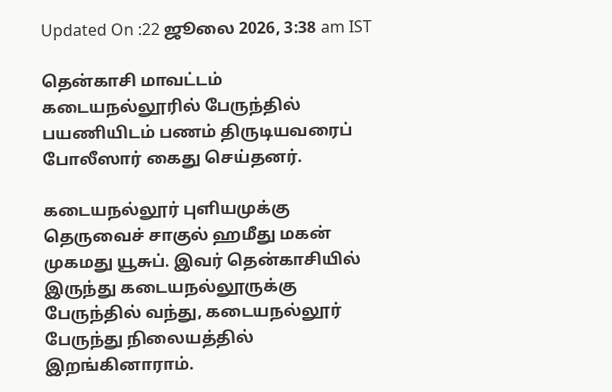Updated On :22 ஜூலை 2026, 3:38 am IST

தென்காசி மாவட்டம் கடையநல்லூரில் பேருந்தில் பயணியிடம் பணம் திருடியவரைப் போலீஸார் கைது செய்தனர்.

கடையநல்லூர் புளியமுக்கு தெருவைச் சாகுல் ஹமீது மகன் முகமது யூசுப். இவர் தென்காசியில் இருந்து கடையநல்லூருக்கு பேருந்தில் வந்து, கடையநல்லூர் பேருந்து நிலையத்தில் இறங்கினாராம்.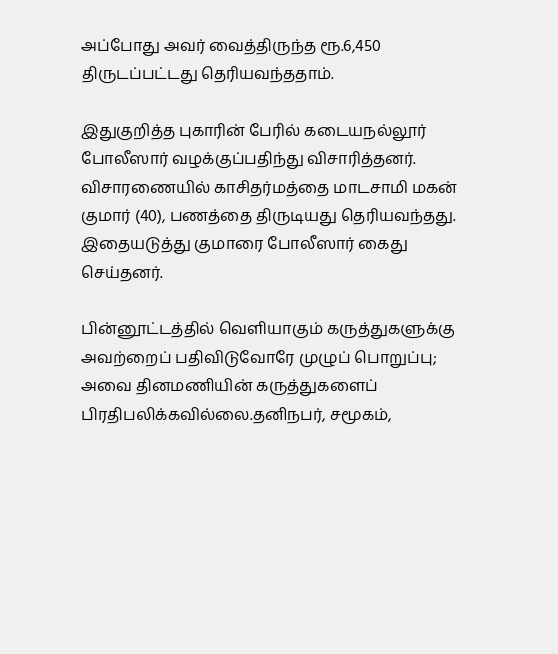அப்போது அவர் வைத்திருந்த ரூ.6,450 திருடப்பட்டது தெரியவந்ததாம்.

இதுகுறித்த புகாரின் பேரில் கடையநல்லூர் போலீஸார் வழக்குப்பதிந்து விசாரித்தனர். விசாரணையில் காசிதர்மத்தை மாடசாமி மகன் குமார் (40), பணத்தை திருடியது தெரியவந்தது. இதையடுத்து குமாரை போலீஸார் கைது செய்தனர்.

பின்னூட்டத்தில் வெளியாகும் கருத்துகளுக்கு அவற்றைப் பதிவிடுவோரே முழுப் பொறுப்பு; அவை தினமணியின் கருத்துகளைப் பிரதிபலிக்கவில்லை.தனிநபர், சமூகம்,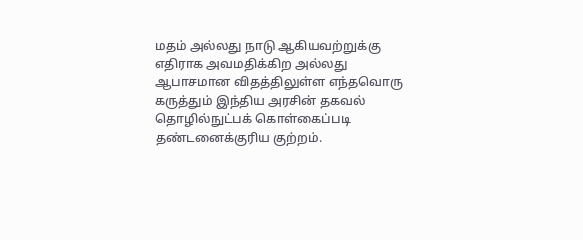மதம் அல்லது நாடு ஆகியவற்றுக்கு எதிராக அவமதிக்கிற அல்லது ஆபாசமான விதத்திலுள்ள எந்தவொரு கருத்தும் இந்திய அரசின் தகவல் தொழில்நுட்பக் கொள்கைப்படி தண்டனைக்குரிய குற்றம்.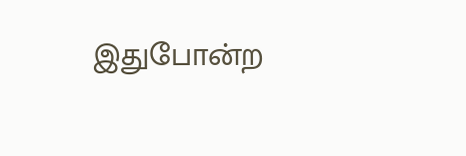இதுபோன்ற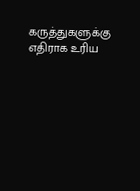கருத்துகளுக்கு எதிராக உரிய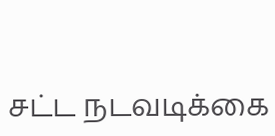சட்ட நடவடிக்கை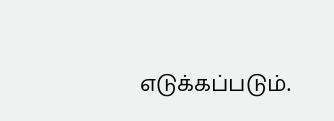எடுக்கப்படும்.